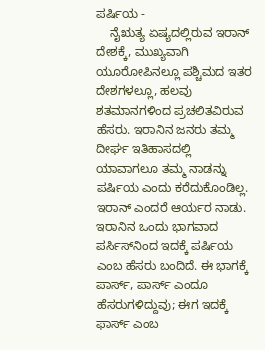ಪರ್ಷಿಯ -
    ನೈಋತ್ಯ ಏಷ್ಯದಲ್ಲಿರುವ ಇರಾನ್ ದೇಶಕ್ಕೆ, ಮುಖ್ಯವಾಗಿ ಯೂರೋಪಿನಲ್ಲೂ ಪಶ್ಚಿಮದ ಇತರ ದೇಶಗಳಲ್ಲೂ, ಹಲವು ಶತಮಾನಗಳಿಂದ ಪ್ರಚಲಿತವಿರುವ ಹೆಸರು. ಇರಾನಿನ ಜನರು ತಮ್ಮ ದೀರ್ಘ ಇತಿಹಾಸದಲ್ಲಿ ಯಾವಾಗಲೂ ತಮ್ಮ ನಾಡನ್ನು ಪರ್ಷಿಯ ಎಂದು ಕರೆದುಕೊಂಡಿಲ್ಲ. ಇರಾನ್ ಎಂದರೆ ಆರ್ಯರ ನಾಡು. ಇರಾನಿನ ಒಂದು ಭಾಗವಾದ ಪರ್ಸಿಸ್‍ನಿಂದ ಇದಕ್ಕೆ ಪರ್ಷಿಯ ಎಂಬ ಹೆಸರು ಬಂದಿದೆ. ಈ ಭಾಗಕ್ಕೆ ಪಾರ್ಸ್, ಪಾರ್ಸ್ ಎಂದೂ ಹೆಸರುಗಳಿದ್ದುವು; ಈಗ ಇದಕ್ಕೆ ಫಾರ್ಸ್ ಎಂಬ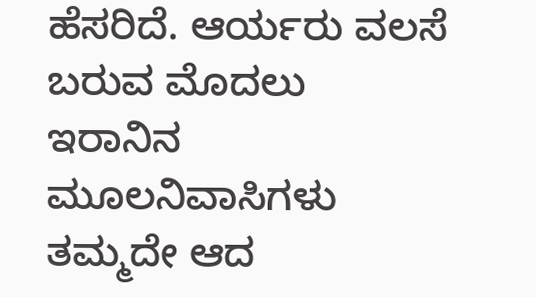ಹೆಸರಿದೆ. ಆರ್ಯರು ವಲಸೆ ಬರುವ ಮೊದಲು ಇರಾನಿನ ಮೂಲನಿವಾಸಿಗಳು ತಮ್ಮದೇ ಆದ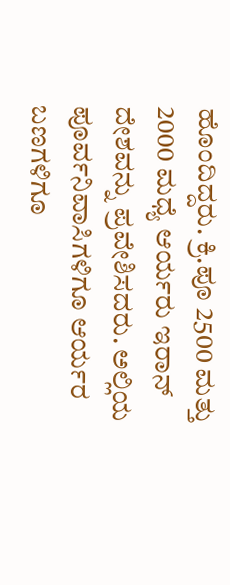ಹೊಂದಿದ್ದರು. ಕ್ರಿ.ಪೂ 2500 ಮತ್ತು 2000 ಮಧ್ಯೆ ಆರ್ಯರು ಇರಾನ್ ದೇಶವನ್ನು ಪ್ರವೇಶಿಸದರು. ಅಲ್ಲಿಯ ಪೂರ್ವನಿವಾಸಿಗಳಿಗೂ ಆರ್ಯರ ಬಣಗಳಿಗೂ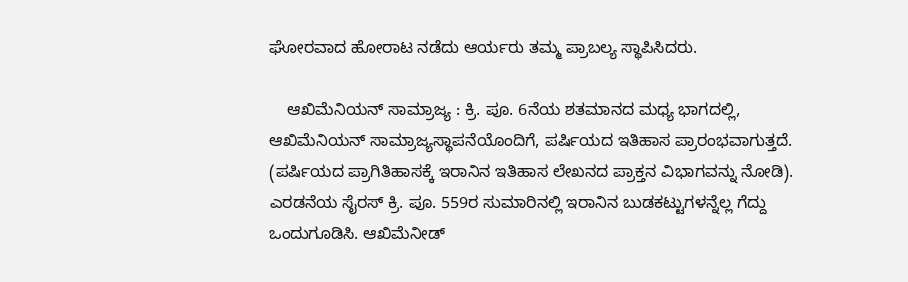ಘೋರವಾದ ಹೋರಾಟ ನಡೆದು ಆರ್ಯರು ತಮ್ಮ ಪ್ರಾಬಲ್ಯ ಸ್ಥಾಪಿಸಿದರು.

    ಆಖಿಮೆನಿಯನ್ ಸಾಮ್ರಾಜ್ಯ : ಕ್ರಿ. ಪೂ. 6ನೆಯ ಶತಮಾನದ ಮಧ್ಯ ಭಾಗದಲ್ಲಿ, ಆಖಿಮೆನಿಯನ್ ಸಾಮ್ರಾಜ್ಯಸ್ಥಾಪನೆಯೊಂದಿಗೆ, ಪರ್ಷಿಯದ ಇತಿಹಾಸ ಪ್ರಾರಂಭವಾಗುತ್ತದೆ. (ಪರ್ಷಿಯದ ಪ್ರಾಗಿತಿಹಾಸಕ್ಕೆ ಇರಾನಿನ ಇತಿಹಾಸ ಲೇಖನದ ಪ್ರಾಕ್ತನ ವಿಭಾಗವನ್ನು ನೋಡಿ). ಎರಡನೆಯ ಸೈರಸ್ ಕ್ರಿ. ಪೂ. 559ರ ಸುಮಾರಿನಲ್ಲಿ ಇರಾನಿನ ಬುಡಕಟ್ಟುಗಳನ್ನೆಲ್ಲ ಗೆದ್ದು ಒಂದುಗೂಡಿಸಿ. ಆಖಿಮೆನೀಡ್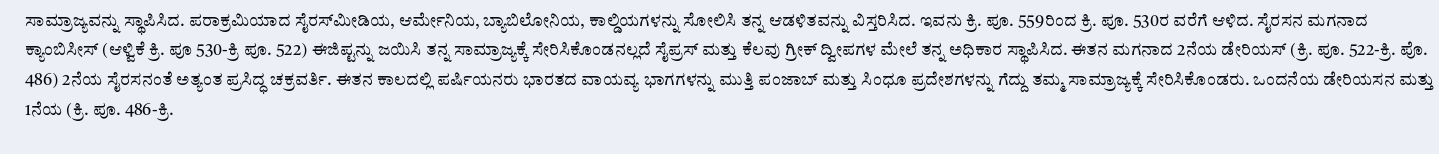ಸಾಮ್ರಾಜ್ಯವನ್ನು ಸ್ಥಾಪಿಸಿದ. ಪರಾಕ್ರಮಿಯಾದ ಸೈರಸ್‍ಮೀಡಿಯ, ಆರ್ಮೇನಿಯ, ಬ್ಯಾಬಿಲೋನಿಯ, ಕಾಲ್ಡಿಯಗಳನ್ನು ಸೋಲಿಸಿ ತನ್ನ ಆಡಳಿತವನ್ನು ವಿಸ್ತರಿಸಿದ. ಇವನು ಕ್ರಿ. ಪೂ. 559ರಿಂದ ಕ್ರಿ. ಪೂ. 530ರ ವರೆಗೆ ಆಳಿದ. ಸೈರಸನ ಮಗನಾದ ಕ್ಯಾಂಬಿಸೀಸ್ (ಆಳ್ವಿಕೆ ಕ್ರಿ. ಪೂ 530-ಕ್ರಿ ಪೂ. 522) ಈಜಿಪ್ಟನ್ನು ಜಯಿಸಿ ತನ್ನ ಸಾಮ್ರಾಜ್ಯಕ್ಕೆ ಸೇರಿಸಿಕೊಂಡನಲ್ಲದೆ ಸೈಪ್ರಸ್ ಮತ್ತು ಕೆಲವು ಗ್ರೀಕ್ ದ್ವೀಪಗಳ ಮೇಲೆ ತನ್ನ ಅಧಿಕಾರ ಸ್ಥಾಪಿಸಿದ. ಈತನ ಮಗನಾದ 2ನೆಯ ಡೇರಿಯಸ್ (ಕ್ರಿ. ಪೂ. 522-ಕ್ರಿ. ಪೊ. 486) 2ನೆಯ ಸೈರಸನಂತೆ ಅತ್ಯಂತ ಪ್ರಸಿದ್ಧ ಚಕ್ರವರ್ತಿ. ಈತನ ಕಾಲದಲ್ಲಿ ಪರ್ಷಿಯನರು ಭಾರತದ ವಾಯವ್ಯ ಭಾಗಗಳನ್ನು ಮುತ್ತಿ ಪಂಜಾಬ್ ಮತ್ತು ಸಿಂಧೂ ಪ್ರದೇಶಗಳನ್ನು ಗೆದ್ದು ತಮ್ಮ ಸಾಮ್ರಾಜ್ಯಕ್ಕೆ ಸೇರಿಸಿಕೊಂಡರು. ಒಂದನೆಯ ಡೇರಿಯಸನ ಮತ್ತು 1ನೆಯ (ಕ್ರಿ. ಪೂ. 486-ಕ್ರಿ.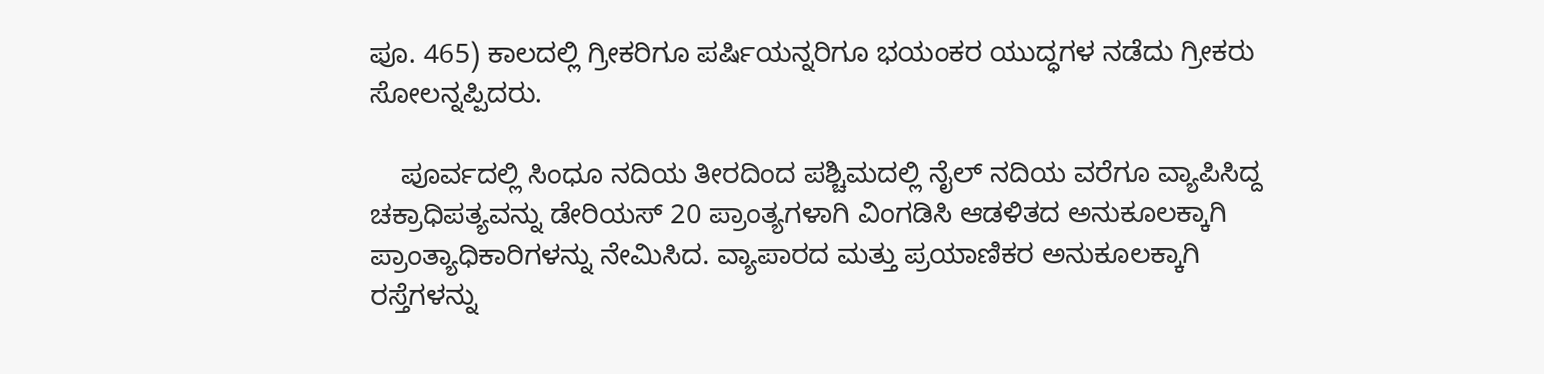ಪೂ. 465) ಕಾಲದಲ್ಲಿ ಗ್ರೀಕರಿಗೂ ಪರ್ಷಿಯನ್ನರಿಗೂ ಭಯಂಕರ ಯುದ್ಧಗಳ ನಡೆದು ಗ್ರೀಕರು ಸೋಲನ್ನಪ್ಪಿದರು.

    ಪೂರ್ವದಲ್ಲಿ ಸಿಂಧೂ ನದಿಯ ತೀರದಿಂದ ಪಶ್ಚಿಮದಲ್ಲಿ ನೈಲ್ ನದಿಯ ವರೆಗೂ ವ್ಯಾಪಿಸಿದ್ದ ಚಕ್ರಾಧಿಪತ್ಯವನ್ನು ಡೇರಿಯಸ್ 20 ಪ್ರಾಂತ್ಯಗಳಾಗಿ ವಿಂಗಡಿಸಿ ಆಡಳಿತದ ಅನುಕೂಲಕ್ಕಾಗಿ ಪ್ರಾಂತ್ಯಾಧಿಕಾರಿಗಳನ್ನು ನೇಮಿಸಿದ. ವ್ಯಾಪಾರದ ಮತ್ತು ಪ್ರಯಾಣಿಕರ ಅನುಕೂಲಕ್ಕಾಗಿ ರಸ್ತೆಗಳನ್ನು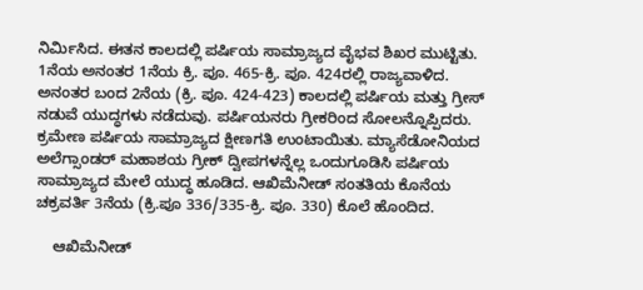ನಿರ್ಮಿಸಿದ. ಈತನ ಕಾಲದಲ್ಲಿ ಪರ್ಷಿಯ ಸಾಮ್ರಾಜ್ಯದ ವೈಭವ ಶಿಖರ ಮುಟ್ಟಿತು. 1ನೆಯ ಅನಂತರ 1ನೆಯ ಕ್ರಿ. ಪೂ. 465-ಕ್ರಿ. ಪೂ. 424ರಲ್ಲಿ ರಾಜ್ಯವಾಳಿದ. ಅನಂತರ ಬಂದ 2ನೆಯ (ಕ್ರಿ. ಪೂ. 424-423) ಕಾಲದಲ್ಲಿ ಪರ್ಷಿಯ ಮತ್ತು ಗ್ರೀಸ್ ನಡುವೆ ಯುದ್ಧಗಳು ನಡೆದುವು. ಪರ್ಷಿಯನರು ಗ್ರೀಕರಿಂದ ಸೋಲನ್ನೊಪ್ಪಿದರು. ಕ್ರಮೇಣ ಪರ್ಷಿಯ ಸಾಮ್ರಾಜ್ಯದ ಕ್ಷೀಣಗತಿ ಉಂಟಾಯಿತು. ಮ್ಯಾಸೆಡೋನಿಯದ ಅಲೆಗ್ಸಾಂಡರ್ ಮಹಾಶಯ ಗ್ರೀಕ್ ದ್ವೀಪಗಳನ್ನೆಲ್ಲ ಒಂದುಗೂಡಿಸಿ ಪರ್ಷಿಯ ಸಾಮ್ರಾಜ್ಯದ ಮೇಲೆ ಯುದ್ಧ ಹೂಡಿದ. ಆಖಿಮೆನೀಡ್ ಸಂತತಿಯ ಕೊನೆಯ ಚಕ್ರವರ್ತಿ 3ನೆಯ (ಕ್ರಿ.ಪೂ 336/335-ಕ್ರಿ. ಪೂ. 330) ಕೊಲೆ ಹೊಂದಿದ.

    ಆಖಿಮೆನೀಡ್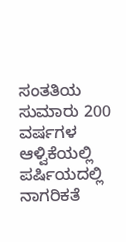ಸಂತತಿಯ ಸುಮಾರು 200 ವರ್ಷಗಳ ಆಳ್ವಿಕೆಯಲ್ಲಿ ಪರ್ಷಿಯದಲ್ಲಿ ನಾಗರಿಕತೆ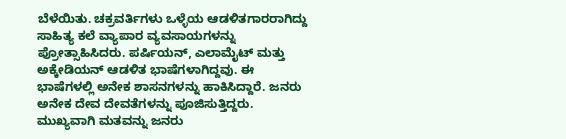ಬೆಳೆಯಿತು. ಚಕ್ರವರ್ತಿಗಳು ಒಳ್ಳೆಯ ಆಡಳಿತಗಾರರಾಗಿದ್ದು ಸಾಹಿತ್ಯ ಕಲೆ ವ್ಯಾಪಾರ ವ್ಯವಸಾಯಗಳನ್ನು ಪ್ರೋತ್ಸಾಹಿಸಿದರು. ಪರ್ಷಿಯನ್, ಎಲಾಮೈಟ್ ಮತ್ತು ಅಕ್ಕೇಡಿಯನ್ ಆಡಳಿತ ಭಾಷೆಗಳಾಗಿದ್ದವು. ಈ ಭಾಷೆಗಳಲ್ಲಿ ಅನೇಕ ಶಾಸನಗಳನ್ನು ಹಾಕಿಸಿದ್ದಾರೆ. ಜನರು ಅನೇಕ ದೇವ ದೇವತೆಗಳನ್ನು ಪೂಜಿಸುತ್ತಿದ್ದರು. ಮುಖ್ಯವಾಗಿ ಮತವನ್ನು ಜನರು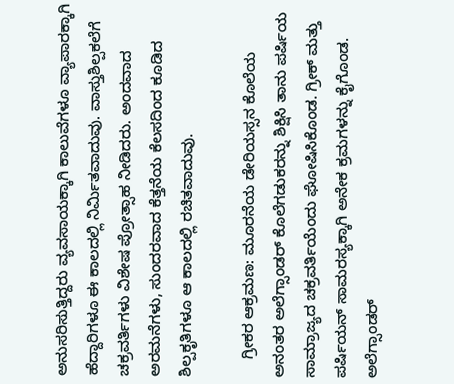ಅನುಸರಿಸುತ್ತಿದ್ದರು ವ್ಯವಸಾಯಕ್ಕಾಗಿ ಕಾಲುವೆಗಳೂ ವ್ಯಾಪಾರಕ್ಕಾಗಿ ಹೆದ್ದಾರಿಗಳೂ ಈ ಕಾಲದಲ್ಲಿ ನಿರ್ಮಿತವಾದುವು. ವಾಸ್ತುಶಿಲ್ಪಕಲೆಗೆ ಚಕ್ರವರ್ತಿಗಳು ವಿಶೇಷ ಪ್ರೋತ್ಸಾಹ ನೀಡಿದರು. ಅಂದವಾದ ಅರಮನೆಗಳು, ಸುಂದರವಾದ ಕೆತ್ತನೆಯ ಕೆಲಸದಿಂದ ಕೂಡಿದ ಶಿಲ್ಪಕೃತಿಗಳೂ ಆ ಕಾಲದಲ್ಲಿ ರಚಿತವಾದುವು.

    ಗ್ರೀಕರ ಆಕ್ರಮಣ: ಮೂರನೆಯ ಡೇರಿಯಸ್ಸನ ಕೊಲೆಯ ಅನಂತರ ಅಲೆಗ್ಸಾಂಡರ್ ಕೊಲೆಗಡುಕರನ್ನು ಶಿಕ್ಷಿಸಿ ತಾನು ಪರ್ಷಿಯ ಸಾಮ್ರಾಜ್ಯದ ಚಕ್ರವರ್ತಿಯೆಂದು ಘೋಷಿಸಿಕೊಂಡ. ಗ್ರೀಕ್ ಮತ್ತು ಪರ್ಷಿಯನ್ ಸಾಮರಸ್ಯಕ್ಕಾಗಿ ಅನೇಕ ಕ್ರಮಗಳನ್ನು ಕೈಗೊಂಡ. ಅಲೆಗ್ಸಾಂಡರ್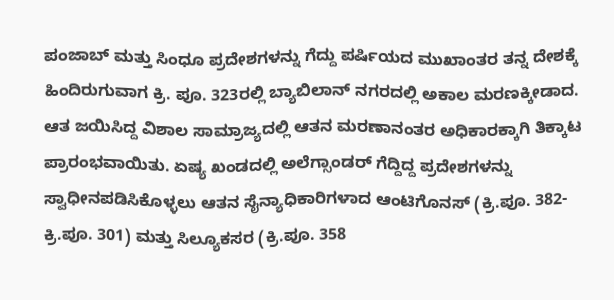ಪಂಜಾಬ್ ಮತ್ತು ಸಿಂಧೂ ಪ್ರದೇಶಗಳನ್ನು ಗೆದ್ದು ಪರ್ಷಿಯದ ಮುಖಾಂತರ ತನ್ನ ದೇಶಕ್ಕೆ ಹಿಂದಿರುಗುವಾಗ ಕ್ರಿ. ಪೂ. 323ರಲ್ಲಿ ಬ್ಯಾಬಿಲಾನ್ ನಗರದಲ್ಲಿ ಅಕಾಲ ಮರಣಕ್ಕೀಡಾದ. ಆತ ಜಯಿಸಿದ್ದ ವಿಶಾಲ ಸಾಮ್ರಾಜ್ಯದಲ್ಲಿ ಆತನ ಮರಣಾನಂತರ ಅಧಿಕಾರಕ್ಕಾಗಿ ತಿಕ್ಕಾಟ ಪ್ರಾರಂಭವಾಯಿತು. ಏಷ್ಯ ಖಂಡದಲ್ಲಿ ಅಲೆಗ್ಸಾಂಡರ್ ಗೆದ್ದಿದ್ದ ಪ್ರದೇಶಗಳನ್ನು ಸ್ವಾಧೀನಪಡಿಸಿಕೊಳ್ಳಲು ಆತನ ಸೈನ್ಯಾಧಿಕಾರಿಗಳಾದ ಆಂಟಿಗೊನಸ್ (ಕ್ರಿ.ಪೂ. 382-ಕ್ರಿ.ಪೂ. 301) ಮತ್ತು ಸಿಲ್ಯೂಕಸರ (ಕ್ರಿ.ಪೂ. 358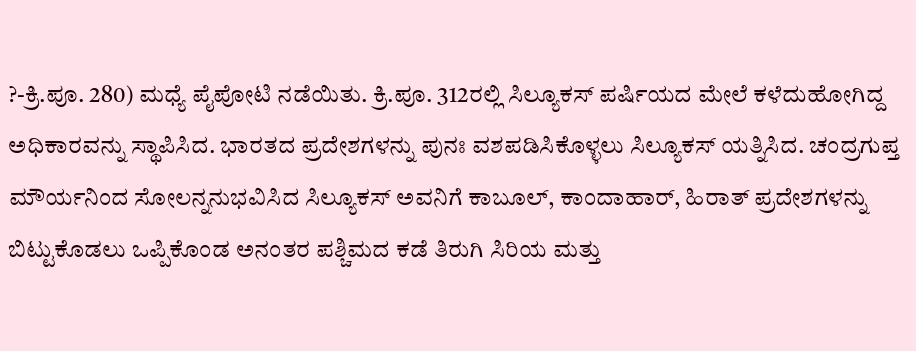?-ಕ್ರಿ.ಪೂ. 280) ಮಧ್ಯೆ ಪೈಪೋಟಿ ನಡೆಯಿತು. ಕ್ರಿ.ಪೂ. 312ರಲ್ಲಿ ಸಿಲ್ಯೂಕಸ್ ಪರ್ಷಿಯದ ಮೇಲೆ ಕಳೆದುಹೋಗಿದ್ದ ಅಧಿಕಾರವನ್ನು ಸ್ಥಾಪಿಸಿದ. ಭಾರತದ ಪ್ರದೇಶಗಳನ್ನು ಪುನಃ ವಶಪಡಿಸಿಕೊಳ್ಳಲು ಸಿಲ್ಯೂಕಸ್ ಯತ್ನಿಸಿದ. ಚಂದ್ರಗುಪ್ತ ಮೌರ್ಯನಿಂದ ಸೋಲನ್ನನುಭವಿಸಿದ ಸಿಲ್ಯೂಕಸ್ ಅವನಿಗೆ ಕಾಬೂಲ್, ಕಾಂದಾಹಾರ್, ಹಿರಾತ್ ಪ್ರದೇಶಗಳನ್ನು ಬಿಟ್ಟುಕೊಡಲು ಒಪ್ಪಿಕೊಂಡ ಅನಂತರ ಪಶ್ಚಿಮದ ಕಡೆ ತಿರುಗಿ ಸಿರಿಯ ಮತ್ತು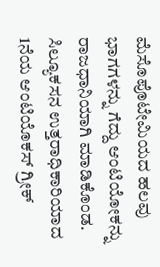ಮೆಸೊಪೊಟೇಮಿಯದ ಹಲವು ಭಾಗಗಳನ್ನು ಗೆದ್ದು ಆಂಟಿಯೋಕನ್ನು ರಾಜಧಾನಿಯಾಗಿ ಮಾಡಿಕೊಂಡ. ಸಿಲ್ಯೂಕಸನ ಉತ್ತರಾಧಿಕಾರಿಯಾದ 1ನೆಯ ಆಂಟಿಯೊಕಸ್ ಗ್ರೀಕ್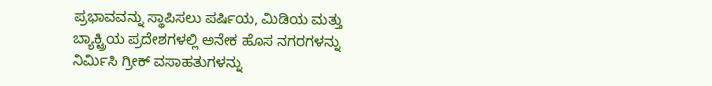ಪ್ರಭಾವವನ್ನು ಸ್ಥಾಪಿಸಲು ಪರ್ಷಿಯ, ಮಿಡಿಯ ಮತ್ತು ಬ್ಯಾಕ್ಟ್ರಿಯ ಪ್ರದೇಶಗಳಲ್ಲಿ ಅನೇಕ ಹೊಸ ನಗರಗಳನ್ನು ನಿರ್ಮಿಸಿ ಗ್ರೀಕ್ ವಸಾಹತುಗಳನ್ನು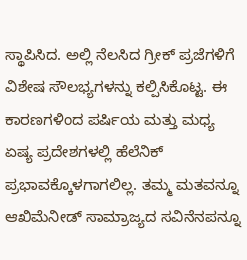ಸ್ಥಾಪಿಸಿದ. ಅಲ್ಲಿ ನೆಲಸಿದ ಗ್ರೀಕ್ ಪ್ರಜೆಗಳಿಗೆ ವಿಶೇಷ ಸೌಲಭ್ಯಗಳನ್ನು ಕಲ್ಪಿಸಿಕೊಟ್ಟ. ಈ ಕಾರಣಗಳಿಂದ ಪರ್ಷಿಯ ಮತ್ತು ಮಧ್ಯ ಏಷ್ಯ ಪ್ರದೇಶಗಳಲ್ಲಿ ಹೆಲೆನಿಕ್ ಪ್ರಭಾವಕ್ಕೊಳಗಾಗಲಿಲ್ಲ. ತಮ್ಮ ಮತವನ್ನೂ ಆಖಿಮೆನೀಡ್ ಸಾಮ್ರಾಜ್ಯದ ಸವಿನೆನಪನ್ನೂ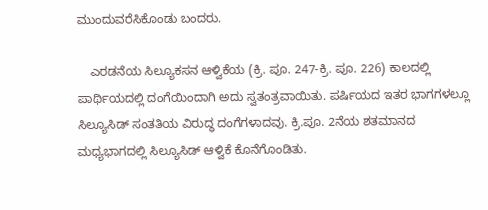ಮುಂದುವರೆಸಿಕೊಂಡು ಬಂದರು.

    ಎರಡನೆಯ ಸಿಲ್ಯೂಕಸನ ಆಳ್ವಿಕೆಯ (ಕ್ರಿ. ಪೂ. 247-ಕ್ರಿ. ಪೂ. 226) ಕಾಲದಲ್ಲಿ ಪಾರ್ಥಿಯದಲ್ಲಿ ದಂಗೆಯಿಂದಾಗಿ ಅದು ಸ್ವತಂತ್ರವಾಯಿತು. ಪರ್ಷಿಯದ ಇತರ ಭಾಗಗಳಲ್ಲೂ ಸಿಲ್ಯೂಸಿಡ್ ಸಂತತಿಯ ವಿರುದ್ಧ ದಂಗೆಗಳಾದವು. ಕ್ರಿ.ಪೂ. 2ನೆಯ ಶತಮಾನದ ಮಧ್ಯಭಾಗದಲ್ಲಿ ಸಿಲ್ಯೂಸಿಡ್ ಆಳ್ವಿಕೆ ಕೊನೆಗೊಂಡಿತು.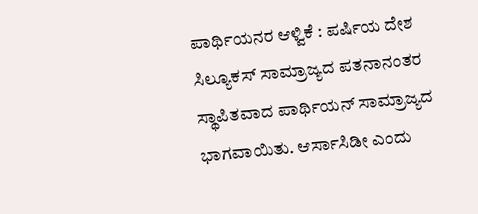ಪಾರ್ಥಿಯನರ ಆಳ್ವಿಕೆ : ಪರ್ಷಿಯ ದೇಶ ಸಿಲ್ಯೂಕಸ್ ಸಾಮ್ರಾಜ್ಯದ ಪತನಾನಂತರ ಸ್ಥಾಪಿತವಾದ ಪಾರ್ಥಿಯನ್ ಸಾಮ್ರಾಜ್ಯದ ಭಾಗವಾಯಿತು. ಆರ್ಸಾಸಿಡೀ ಎಂದು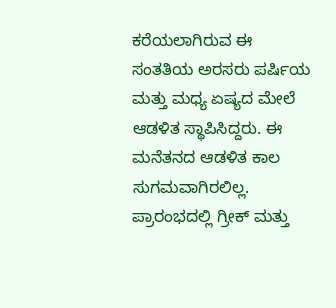ಕರೆಯಲಾಗಿರುವ ಈ ಸಂತತಿಯ ಅರಸರು ಪರ್ಷಿಯ ಮತ್ತು ಮಧ್ಯ ಏಷ್ಯದ ಮೇಲೆ ಆಡಳಿತ ಸ್ಥಾಪಿಸಿದ್ದರು. ಈ ಮನೆತನದ ಆಡಳಿತ ಕಾಲ ಸುಗಮವಾಗಿರಲಿಲ್ಲ. ಪ್ರಾರಂಭದಲ್ಲಿ ಗ್ರೀಕ್ ಮತ್ತು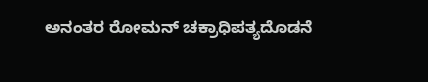ಅನಂತರ ರೋಮನ್ ಚಕ್ರಾಧಿಪತ್ಯದೊಡನೆ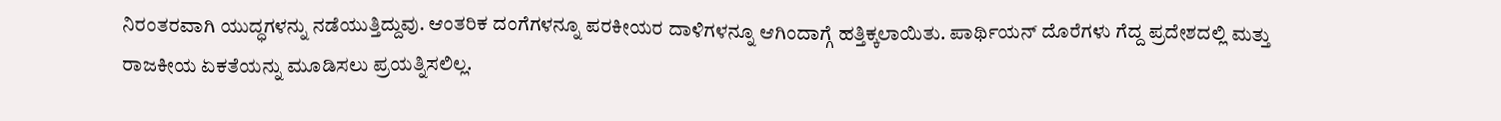ನಿರಂತರವಾಗಿ ಯುದ್ಧಗಳನ್ನು ನಡೆಯುತ್ತಿದ್ದುವು. ಆಂತರಿಕ ದಂಗೆಗಳನ್ನೂ ಪರಕೀಯರ ದಾಳಿಗಳನ್ನೂ ಆಗಿಂದಾಗ್ಗೆ ಹತ್ತಿಕ್ಕಲಾಯಿತು. ಪಾರ್ಥಿಯನ್ ದೊರೆಗಳು ಗೆದ್ದ ಪ್ರದೇಶದಲ್ಲಿ ಮತ್ತು ರಾಜಕೀಯ ಏಕತೆಯನ್ನು ಮೂಡಿಸಲು ಪ್ರಯತ್ನಿಸಲಿಲ್ಲ.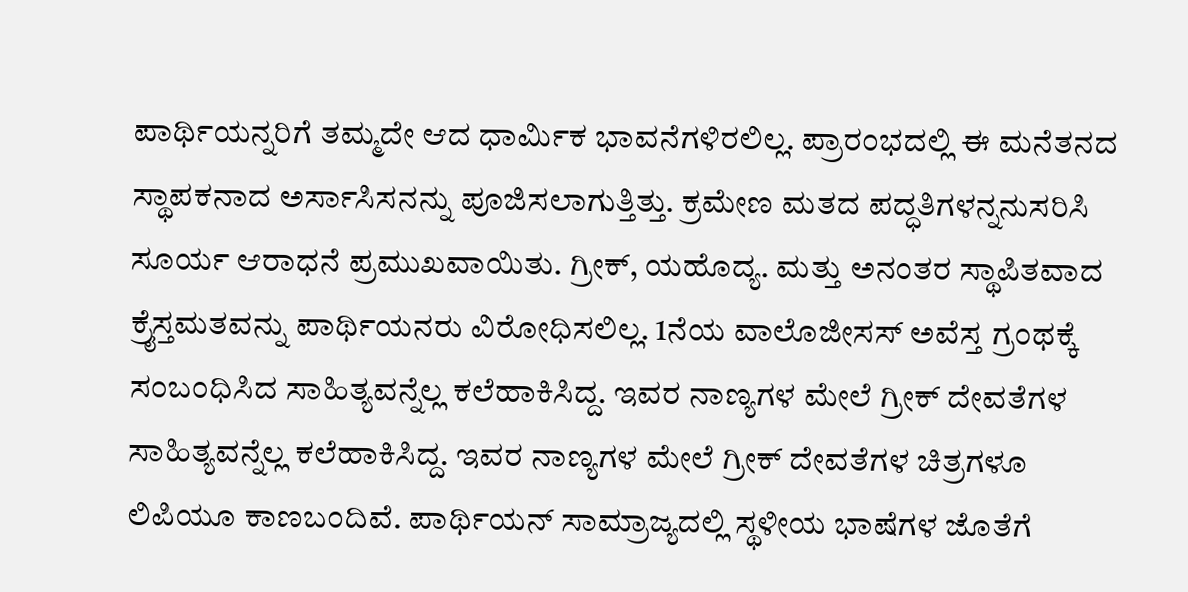ಪಾರ್ಥಿಯನ್ನರಿಗೆ ತಮ್ಮದೇ ಆದ ಧಾರ್ಮಿಕ ಭಾವನೆಗಳಿರಲಿಲ್ಲ. ಪ್ರಾರಂಭದಲ್ಲಿ ಈ ಮನೆತನದ ಸ್ಥಾಪಕನಾದ ಅರ್ಸಾಸಿಸನನ್ನು ಪೂಜಿಸಲಾಗುತ್ತಿತ್ತು. ಕ್ರಮೇಣ ಮತದ ಪದ್ಧತಿಗಳನ್ನನುಸರಿಸಿ ಸೂರ್ಯ ಆರಾಧನೆ ಪ್ರಮುಖವಾಯಿತು. ಗ್ರೀಕ್, ಯಹೊದ್ಯ. ಮತ್ತು ಅನಂತರ ಸ್ಥಾಪಿತವಾದ ಕ್ರೈಸ್ತಮತವನ್ನು ಪಾರ್ಥಿಯನರು ವಿರೋಧಿಸಲಿಲ್ಲ. 1ನೆಯ ವಾಲೊಜೀಸಸ್ ಅವೆಸ್ತ ಗ್ರಂಥಕ್ಕೆ ಸಂಬಂಧಿಸಿದ ಸಾಹಿತ್ಯವನ್ನೆಲ್ಲ ಕಲೆಹಾಕಿಸಿದ್ದ. ಇವರ ನಾಣ್ಯಗಳ ಮೇಲೆ ಗ್ರೀಕ್ ದೇವತೆಗಳ ಸಾಹಿತ್ಯವನ್ನೆಲ್ಲ ಕಲೆಹಾಕಿಸಿದ್ದ. ಇವರ ನಾಣ್ಯಗಳ ಮೇಲೆ ಗ್ರೀಕ್ ದೇವತೆಗಳ ಚಿತ್ರಗಳೂ ಲಿಪಿಯೂ ಕಾಣಬಂದಿವೆ. ಪಾರ್ಥಿಯನ್ ಸಾಮ್ರಾಜ್ಯದಲ್ಲಿ ಸ್ಥಳೀಯ ಭಾಷೆಗಳ ಜೊತೆಗೆ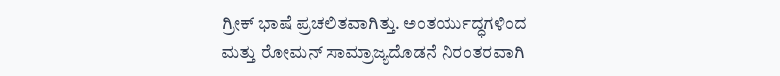ಗ್ರೀಕ್ ಭಾಷೆ ಪ್ರಚಲಿತವಾಗಿತ್ತು. ಅಂತರ್ಯುದ್ಧಗಳಿಂದ ಮತ್ತು ರೋಮನ್ ಸಾಮ್ರಾಜ್ಯದೊಡನೆ ನಿರಂತರವಾಗಿ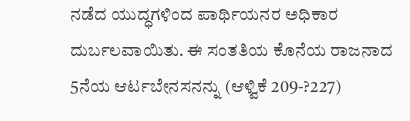ನಡೆದ ಯುದ್ಧಗಳಿಂದ ಪಾರ್ಥಿಯನರ ಅಧಿಕಾರ ದುರ್ಬಲವಾಯಿತು. ಈ ಸಂತತಿಯ ಕೊನೆಯ ರಾಜನಾದ 5ನೆಯ ಆರ್ಟಬೇನಸನನ್ನು (ಆಳ್ವಿಕೆ 209-?227)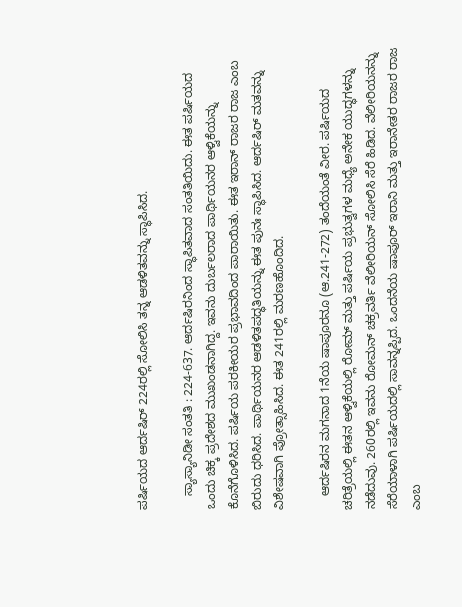ಪರ್ಷಿಯದ ಆರ್ದಷಿರ್ 224ರಲ್ಲಿ ಸೋಲಿಸಿ ತನ್ನ ಆಡಳಿತವನ್ನು ಸ್ಥಾಪಿಸಿದ.

    ಸ್ಯಾಸ್ಯಾನಿಡೀ ಸಂತತಿ : 224-637. ಆರ್ದಷಿರನಿಂದ ಸ್ಥಾಪಿತವಾದ ಸಂತತಿಯಿದು. ಈತ ಪರ್ಷಿಯದ ಒಂದು ಚಿಕ್ಕ ಪ್ರದೇಶದ ಮುಖಂಡನಾಗಿದ್ದ. ಇವನು ದುರ್ಬಲರಾದ ಪಾರ್ಥಿಯನರ ಆಳ್ವಿಕೆಯನ್ನು ಕೊನೆಗೊಳಿಸಿದ. ಪರ್ಷಿಯ ಪರಕೀಯರ ಪ್ರಭಾವದಿಂದ ಪಾರಾಯಿತು. ಈತ ಇರಾನ್ ರಾಜರ ರಾಜ ಎಂಬ ಬಿರುದು ಧರಿಸಿದ. ಪಾರ್ಥಿಯನರ ಆಡಳಿತಪದ್ಧತಿಯನ್ನು ಈತ ಪುನಃ ಸ್ಥಾಪಿಸಿದ. ಆರ್ದಷಿರ್ ಮತವನ್ನು ವಿಶೇಷವಾಗಿ ಪ್ರೋತ್ಸಾಹಿಸಿದ. ಈತ 241ರಲ್ಲಿ ಮರಣಹೊಂದಿದ.

    ಆರ್ದಷಿರನ ಮಗನಾದ 1ನೆಯ ಷಾಪೂರನೂ (ಆ.241-272) ತಂದೆಯಂತೆ ವೀರ. ಪರ್ಷಿಯದ ಚರಿತ್ರೆಯಲ್ಲಿ ಈತನ ಆಳ್ವಿಕೆಯಲ್ಲಿ ರೋಮ್ ಮತ್ತು ಪರ್ಷಿಯ ಪ್ರಭುತ್ವಗಳ ಮಧ್ಯೆ ಅನೇಕ ಯುದ್ಧಗಳನ್ನು ನಡೆದುವು. 260ರಲ್ಲಿ ಇವನು ರೋಮನ್ ಚಕ್ರವರ್ತಿ ವೆಲೀರಿಯನ್ ಸೋಲಿಸಿ ಸೆರೆ ಹಿಡಿದ. ವೆಲೀರಿಯನನ್ನು ಸೆರೆಯಾಳಾಗಿ ಪರ್ಷಿಯದಲ್ಲಿ ಸಾವನ್ನಪ್ಪಿದ. ಒಂದನೆಯ ಷಾಪೂರ್ ಇರಾನಿ ಮತ್ತು ಇರಾನೇತರ ರಾಜರ ರಾಜ ಎಂಬ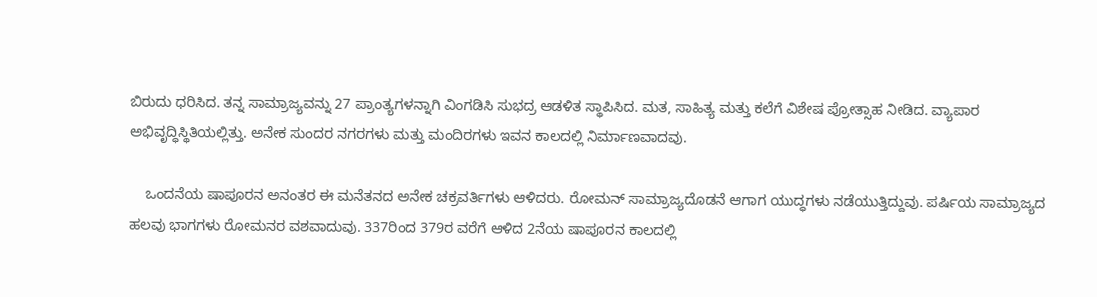ಬಿರುದು ಧರಿಸಿದ. ತನ್ನ ಸಾಮ್ರಾಜ್ಯವನ್ನು 27 ಪ್ರಾಂತ್ಯಗಳನ್ನಾಗಿ ವಿಂಗಡಿಸಿ ಸುಭದ್ರ ಆಡಳಿತ ಸ್ಥಾಪಿಸಿದ. ಮತ, ಸಾಹಿತ್ಯ ಮತ್ತು ಕಲೆಗೆ ವಿಶೇಷ ಪ್ರೋತ್ಸಾಹ ನೀಡಿದ. ವ್ಯಾಪಾರ ಅಭಿವೃದ್ಧಿಸ್ಥಿತಿಯಲ್ಲಿತ್ತು. ಅನೇಕ ಸುಂದರ ನಗರಗಳು ಮತ್ತು ಮಂದಿರಗಳು ಇವನ ಕಾಲದಲ್ಲಿ ನಿರ್ಮಾಣವಾದವು.

    ಒಂದನೆಯ ಷಾಪೂರನ ಅನಂತರ ಈ ಮನೆತನದ ಅನೇಕ ಚಕ್ರವರ್ತಿಗಳು ಆಳಿದರು. ರೋಮನ್ ಸಾಮ್ರಾಜ್ಯದೊಡನೆ ಆಗಾಗ ಯುದ್ಧಗಳು ನಡೆಯುತ್ತಿದ್ದುವು. ಪರ್ಷಿಯ ಸಾಮ್ರಾಜ್ಯದ ಹಲವು ಭಾಗಗಳು ರೋಮನರ ವಶವಾದುವು. 337ರಿಂದ 379ರ ವರೆಗೆ ಆಳಿದ 2ನೆಯ ಷಾಪೂರನ ಕಾಲದಲ್ಲಿ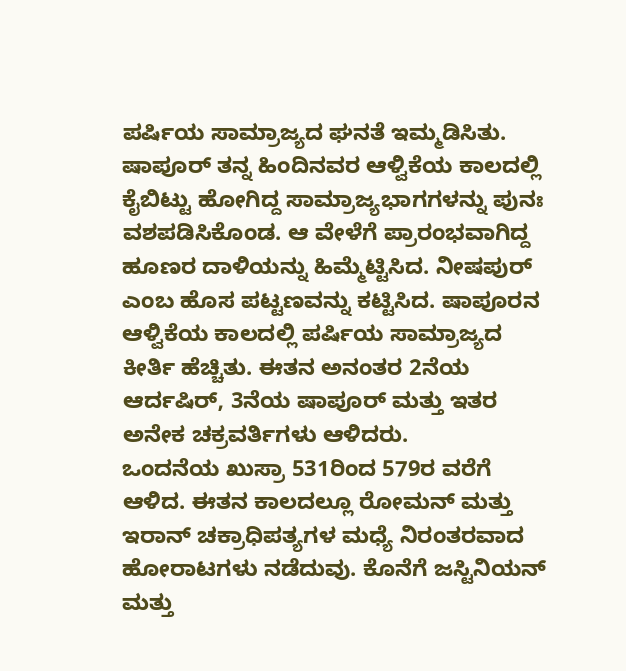ಪರ್ಷಿಯ ಸಾಮ್ರಾಜ್ಯದ ಘನತೆ ಇಮ್ಮಡಿಸಿತು. ಷಾಪೂರ್ ತನ್ನ ಹಿಂದಿನವರ ಆಳ್ವಿಕೆಯ ಕಾಲದಲ್ಲಿ ಕೈಬಿಟ್ಟು ಹೋಗಿದ್ದ ಸಾಮ್ರಾಜ್ಯಭಾಗಗಳನ್ನು ಪುನಃ ವಶಪಡಿಸಿಕೊಂಡ. ಆ ವೇಳೆಗೆ ಪ್ರಾರಂಭವಾಗಿದ್ದ ಹೂಣರ ದಾಳಿಯನ್ನು ಹಿಮ್ಮೆಟ್ಟಿಸಿದ. ನೀಷಪುರ್ ಎಂಬ ಹೊಸ ಪಟ್ಟಣವನ್ನು ಕಟ್ಟಿಸಿದ. ಷಾಪೂರನ ಆಳ್ವಿಕೆಯ ಕಾಲದಲ್ಲಿ ಪರ್ಷಿಯ ಸಾಮ್ರಾಜ್ಯದ ಕೀರ್ತಿ ಹೆಚ್ಚಿತು. ಈತನ ಅನಂತರ 2ನೆಯ ಆರ್ದಷಿರ್, 3ನೆಯ ಷಾಪೂರ್ ಮತ್ತು ಇತರ ಅನೇಕ ಚಕ್ರವರ್ತಿಗಳು ಆಳಿದರು.
ಒಂದನೆಯ ಖುಸ್ರಾ 531ರಿಂದ 579ರ ವರೆಗೆ ಆಳಿದ. ಈತನ ಕಾಲದಲ್ಲೂ ರೋಮನ್ ಮತ್ತು ಇರಾನ್ ಚಕ್ರಾಧಿಪತ್ಯಗಳ ಮಧ್ಯೆ ನಿರಂತರವಾದ ಹೋರಾಟಗಳು ನಡೆದುವು. ಕೊನೆಗೆ ಜಸ್ಟಿನಿಯನ್ ಮತ್ತು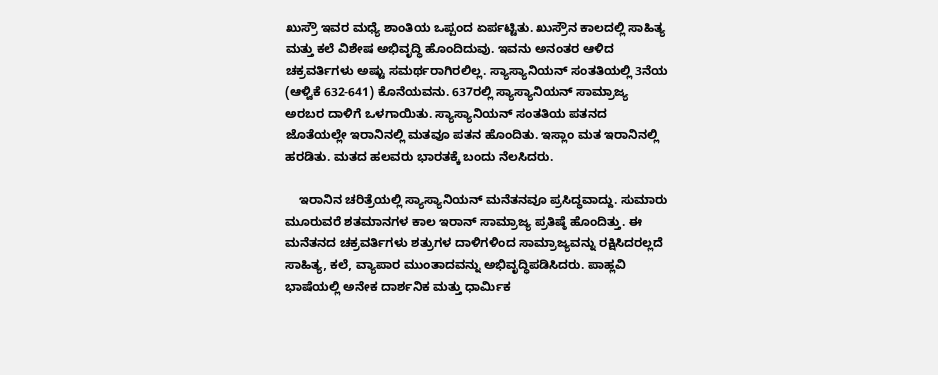ಖುಸ್ರೌ ಇವರ ಮಧ್ಯೆ ಶಾಂತಿಯ ಒಪ್ಪಂದ ಏರ್ಪಟ್ಟಿತು. ಖುಸ್ರೌನ ಕಾಲದಲ್ಲಿ ಸಾಹಿತ್ಯ ಮತ್ತು ಕಲೆ ವಿಶೇಷ ಅಭಿವೃದ್ಧಿ ಹೊಂದಿದುವು. ಇವನು ಅನಂತರ ಆಳಿದ ಚಕ್ರವರ್ತಿಗಳು ಅಷ್ಟು ಸಮರ್ಥರಾಗಿರಲಿಲ್ಲ. ಸ್ಯಾಸ್ಯಾನಿಯನ್ ಸಂತತಿಯಲ್ಲಿ 3ನೆಯ (ಆಳ್ವಿಕೆ 632-641) ಕೊನೆಯವನು. 637ರಲ್ಲಿ ಸ್ಯಾಸ್ಯಾನಿಯನ್ ಸಾಮ್ರಾಜ್ಯ ಅರಬರ ದಾಳಿಗೆ ಒಳಗಾಯಿತು. ಸ್ಯಾಸ್ಯಾನಿಯನ್ ಸಂತತಿಯ ಪತನದ ಜೊತೆಯಲ್ಲೇ ಇರಾನಿನಲ್ಲಿ ಮತವೂ ಪತನ ಹೊಂದಿತು. ಇಸ್ಲಾಂ ಮತ ಇರಾನಿನಲ್ಲಿ ಹರಡಿತು. ಮತದ ಹಲವರು ಭಾರತಕ್ಕೆ ಬಂದು ನೆಲಸಿದರು.

    ಇರಾನಿನ ಚರಿತ್ರೆಯಲ್ಲಿ ಸ್ಯಾಸ್ಯಾನಿಯನ್ ಮನೆತನವೂ ಪ್ರಸಿದ್ಧವಾದ್ದು. ಸುಮಾರು ಮೂರುವರೆ ಶತಮಾನಗಳ ಕಾಲ ಇರಾನ್ ಸಾಮ್ರಾಜ್ಯ ಪ್ರತಿಷ್ಠೆ ಹೊಂದಿತ್ತು. ಈ ಮನೆತನದ ಚಕ್ರವರ್ತಿಗಳು ಶತ್ರುಗಳ ದಾಳಿಗಳಿಂದ ಸಾಮ್ರಾಜ್ಯವನ್ನು ರಕ್ಷಿಸಿದರಲ್ಲದೆ ಸಾಹಿತ್ಯ, ಕಲೆ, ವ್ಯಾಪಾರ ಮುಂತಾದವನ್ನು ಅಭಿವೃದ್ಧಿಪಡಿಸಿದರು. ಪಾಹ್ಲವಿ ಭಾಷೆಯಲ್ಲಿ ಅನೇಕ ದಾರ್ಶನಿಕ ಮತ್ತು ಧಾರ್ಮಿಕ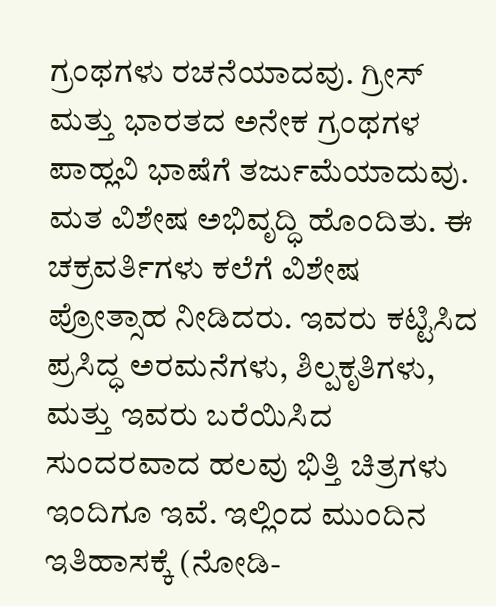ಗ್ರಂಥಗಳು ರಚನೆಯಾದವು. ಗ್ರೀಸ್ ಮತ್ತು ಭಾರತದ ಅನೇಕ ಗ್ರಂಥಗಳ ಪಾಹ್ಲವಿ ಭಾಷೆಗೆ ತರ್ಜುಮೆಯಾದುವು. ಮತ ವಿಶೇಷ ಅಭಿವೃದ್ಧಿ ಹೊಂದಿತು. ಈ ಚಕ್ರವರ್ತಿಗಳು ಕಲೆಗೆ ವಿಶೇಷ ಪ್ರೋತ್ಸಾಹ ನೀಡಿದರು. ಇವರು ಕಟ್ಟಿಸಿದ ಪ್ರಸಿದ್ಧ ಅರಮನೆಗಳು, ಶಿಲ್ಪಕೃತಿಗಳು, ಮತ್ತು ಇವರು ಬರೆಯಿಸಿದ ಸುಂದರವಾದ ಹಲವು ಭಿತ್ತಿ ಚಿತ್ರಗಳು ಇಂದಿಗೂ ಇವೆ. ಇಲ್ಲಿಂದ ಮುಂದಿನ ಇತಿಹಾಸಕ್ಕೆ (ನೋಡಿ-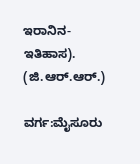ಇರಾನಿನ-ಇತಿಹಾಸ).
(ಜಿ.ಆರ್.ಆರ್.)

ವರ್ಗ:ಮೈಸೂರು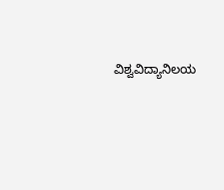ವಿಶ್ವವಿದ್ಯಾನಿಲಯ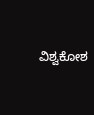ವಿಶ್ವಕೋಶ